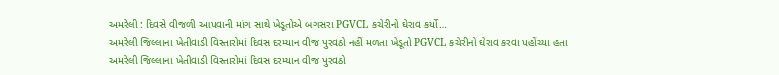અમરેલી : દિવસે વીજળી આપવાની માંગ સાથે ખેડૂતોએ બગસરા PGVCL કચેરીનો ઘેરાવ કર્યો…
અમરેલી જિલ્લાના ખેતીવાડી વિસ્તારોમાં દિવસ દરમ્યાન વીજ પુરવઠો નહીં મળતા ખેડૂતો PGVCL કચેરીનો ઘેરાવ કરવા પહોંચ્યા હતા
અમરેલી જિલ્લાના ખેતીવાડી વિસ્તારોમાં દિવસ દરમ્યાન વીજ પુરવઠો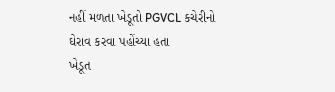નહીં મળતા ખેડૂતો PGVCL કચેરીનો ઘેરાવ કરવા પહોંચ્યા હતા
ખેડૂત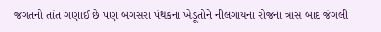જગતનો તાંત ગણાઈ છે પણ બગસરા પંથકના ખેડૂતોને નીલગાયના રોજના ત્રાસ બાદ જંગલી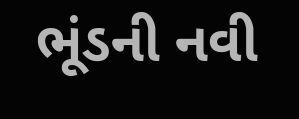ભૂંડની નવી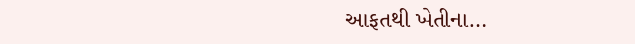આફતથી ખેતીના…